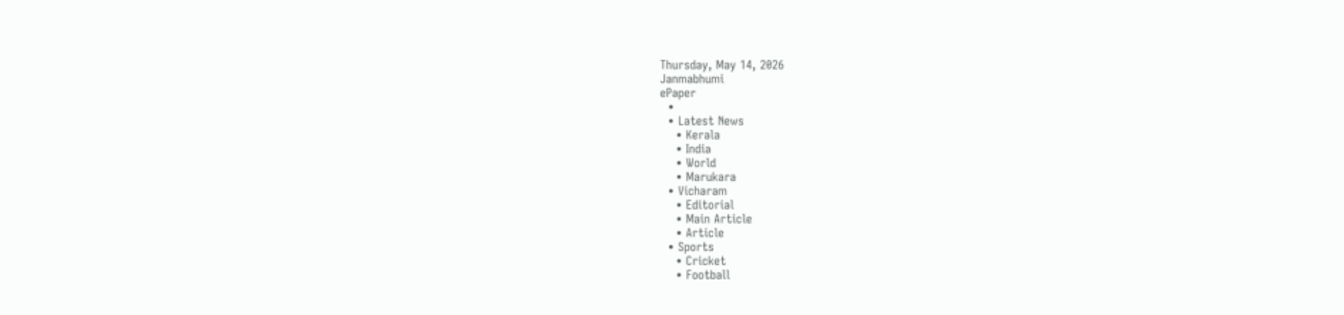Thursday, May 14, 2026
Janmabhumi
ePaper
  •
  • Latest News
    • Kerala
    • India
    • World
    • Marukara
  • Vicharam
    • Editorial
    • Main Article
    • Article
  • Sports
    • Cricket
    • Football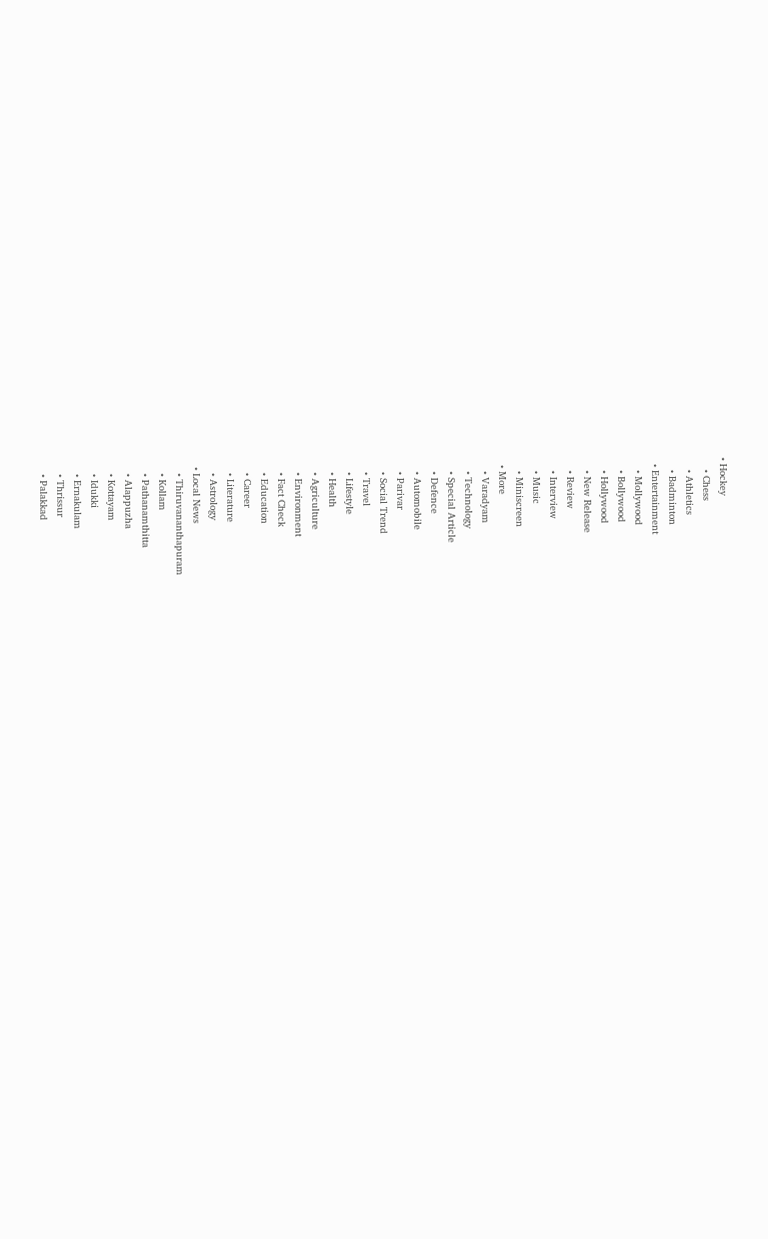• Hockey
    • Chess
    • Athletics
    • Badminton
  • Entertainment
    • Mollywood
    • Bollywood
    • Hollywood
    • New Release
    • Review
    • Interview
    • Music
    • Miniscreen
  • More
    • Varadyam
    • Technology
    • Special Article
    • Defence
    • Automobile
    • Parivar
    • Social Trend
    • Travel
    • Lifestyle
    • Health
    • Agriculture
    • Environment
    • Fact Check
    • Education
    • Career
    • Literature
    • Astrology
  • Local News
    • Thiruvananthapuram
    • Kollam
    • Pathanamthitta
    • Alappuzha
    • Kottayam
    • Idukki
    • Ernakulam
    • Thrissur
    • Palakkad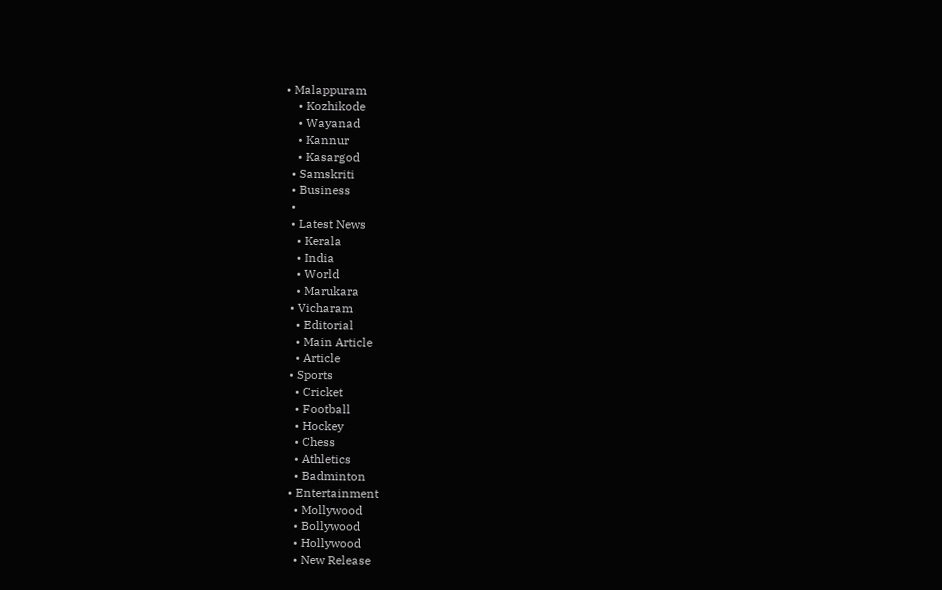• Malappuram
    • Kozhikode
    • Wayanad
    • Kannur
    • Kasargod
  • Samskriti
  • Business
  •
  • Latest News
    • Kerala
    • India
    • World
    • Marukara
  • Vicharam
    • Editorial
    • Main Article
    • Article
  • Sports
    • Cricket
    • Football
    • Hockey
    • Chess
    • Athletics
    • Badminton
  • Entertainment
    • Mollywood
    • Bollywood
    • Hollywood
    • New Release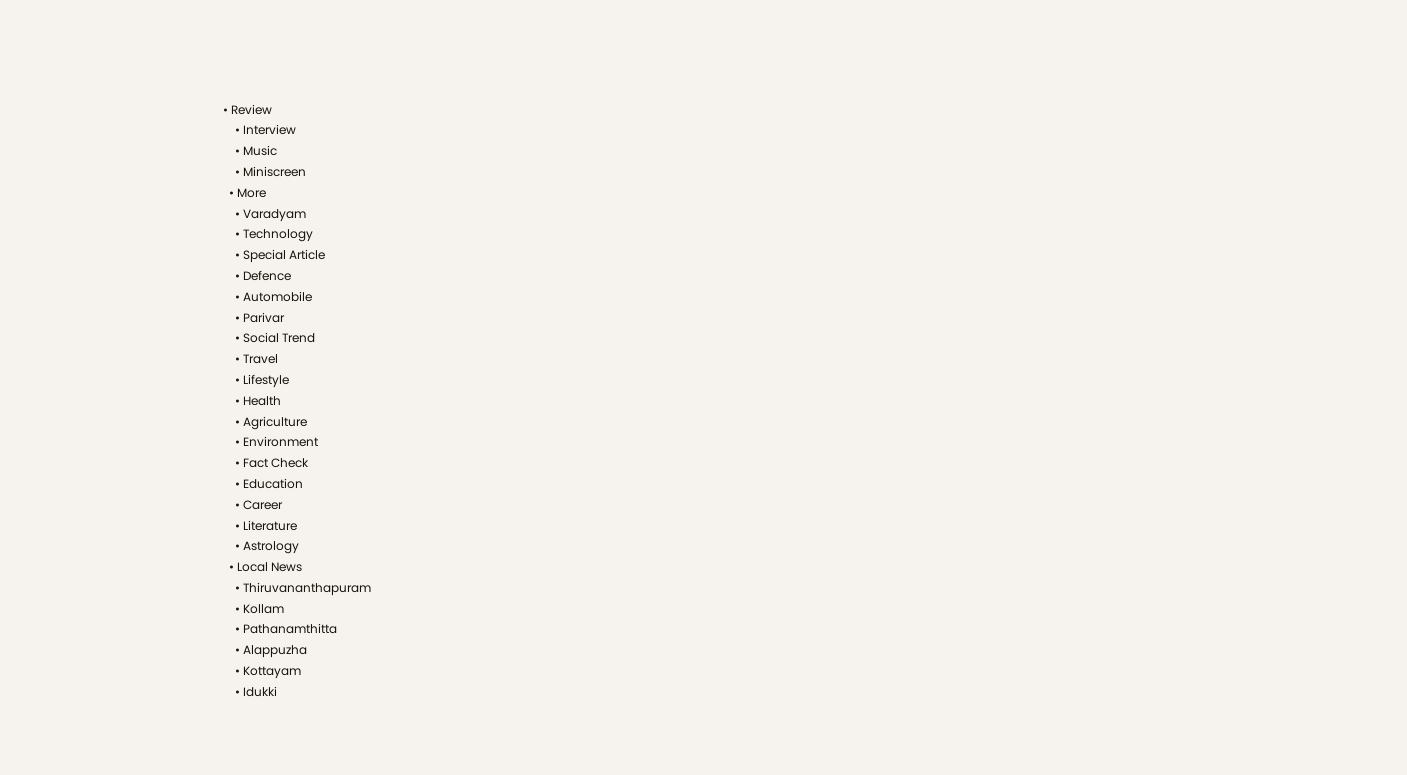• Review
    • Interview
    • Music
    • Miniscreen
  • More
    • Varadyam
    • Technology
    • Special Article
    • Defence
    • Automobile
    • Parivar
    • Social Trend
    • Travel
    • Lifestyle
    • Health
    • Agriculture
    • Environment
    • Fact Check
    • Education
    • Career
    • Literature
    • Astrology
  • Local News
    • Thiruvananthapuram
    • Kollam
    • Pathanamthitta
    • Alappuzha
    • Kottayam
    • Idukki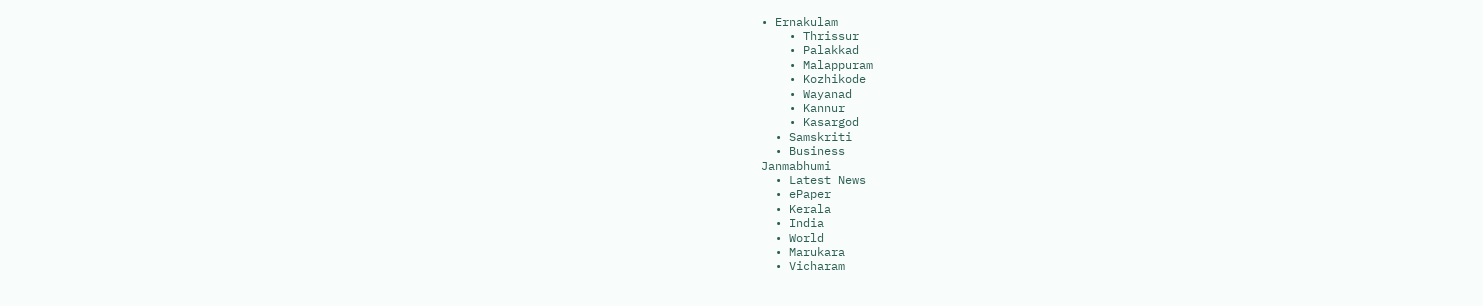• Ernakulam
    • Thrissur
    • Palakkad
    • Malappuram
    • Kozhikode
    • Wayanad
    • Kannur
    • Kasargod
  • Samskriti
  • Business
Janmabhumi
  • Latest News
  • ePaper
  • Kerala
  • India
  • World
  • Marukara
  • Vicharam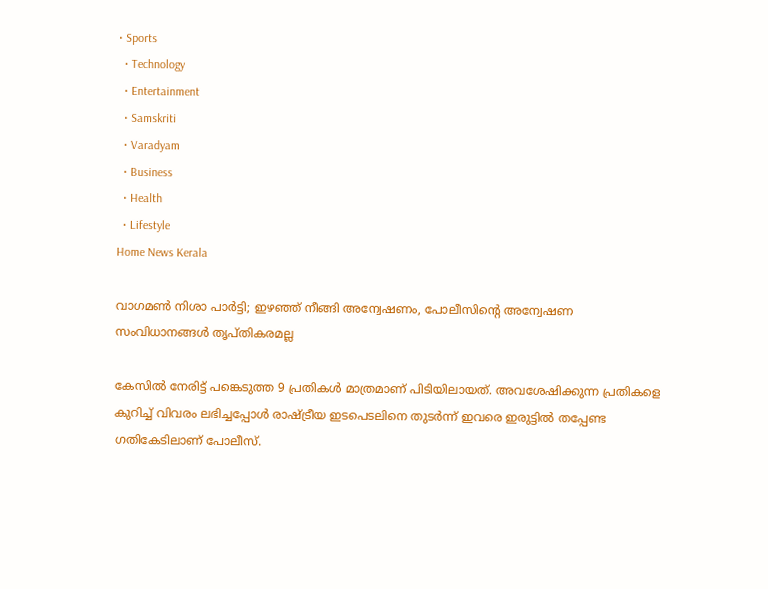• Sports
  • Technology
  • Entertainment
  • Samskriti
  • Varadyam
  • Business
  • Health
  • Lifestyle
Home News Kerala

വാഗമണ്‍ നിശാ പാര്‍ട്ടി; ഇഴഞ്ഞ് നീങ്ങി അന്വേഷണം, പോലീസിന്റെ അന്വേഷണ സംവിധാനങ്ങള്‍ തൃപ്തികരമല്ല

കേസില്‍ നേരിട്ട് പങ്കെടുത്ത 9 പ്രതികള്‍ മാത്രമാണ് പിടിയിലായത്. അവശേഷിക്കുന്ന പ്രതികളെ കുറിച്ച് വിവരം ലഭിച്ചപ്പോള്‍ രാഷ്‌ട്രീയ ഇടപെടലിനെ തുടര്‍ന്ന് ഇവരെ ഇരുട്ടില്‍ തപ്പേണ്ട ഗതികേടിലാണ് പോലീസ്.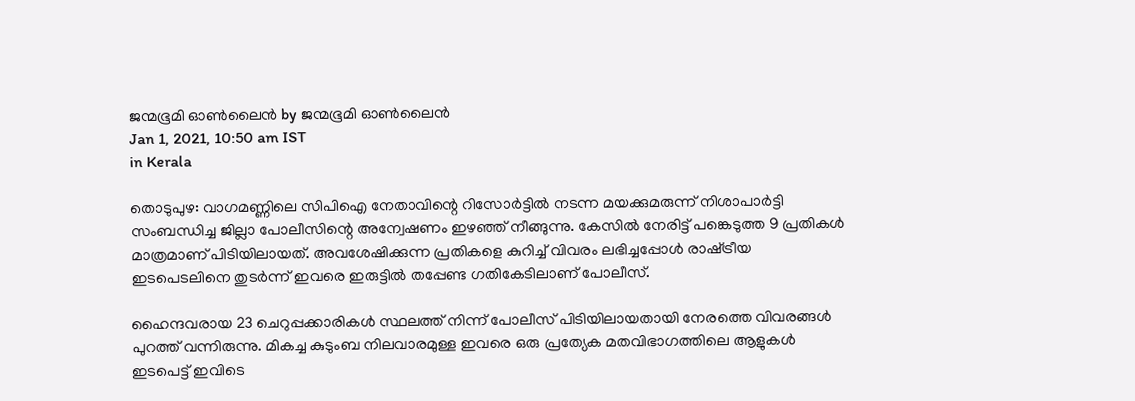ജന്മഭൂമി ഓണ്‍ലൈന്‍ by ജന്മഭൂമി ഓണ്‍ലൈന്‍
Jan 1, 2021, 10:50 am IST
in Kerala

തൊടുപുഴ: വാഗമണ്ണിലെ സിപിഐ നേതാവിന്റെ റിസോര്‍ട്ടില്‍ നടന്ന മയക്കുമരുന്ന് നിശാപാര്‍ട്ടി സംബന്ധിച്ച ജില്ലാ പോലീസിന്റെ അന്വേഷണം ഇഴഞ്ഞ് നീങ്ങുന്നു. കേസില്‍ നേരിട്ട് പങ്കെടുത്ത 9 പ്രതികള്‍ മാത്രമാണ് പിടിയിലായത്. അവശേഷിക്കുന്ന പ്രതികളെ കുറിച്ച് വിവരം ലഭിച്ചപ്പോള്‍ രാഷ്‌ട്രീയ ഇടപെടലിനെ തുടര്‍ന്ന് ഇവരെ ഇരുട്ടില്‍ തപ്പേണ്ട ഗതികേടിലാണ് പോലീസ്.

ഹൈന്ദവരായ 23 ചെറുപ്പക്കാരികള്‍ സ്ഥലത്ത് നിന്ന് പോലീസ് പിടിയിലായതായി നേരത്തെ വിവരങ്ങള്‍ പുറത്ത് വന്നിരുന്നു. മികച്ച കുടുംബ നിലവാരമുള്ള ഇവരെ ഒരു പ്രത്യേക മതവിഭാഗത്തിലെ ആളുകള്‍ ഇടപെട്ട് ഇവിടെ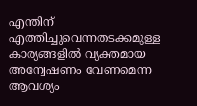എന്തിന് എത്തിച്ചുവെന്നതടക്കമുള്ള കാര്യങ്ങളില്‍ വ്യക്തമായ അന്വേഷണം വേണമെന്ന ആവശ്യം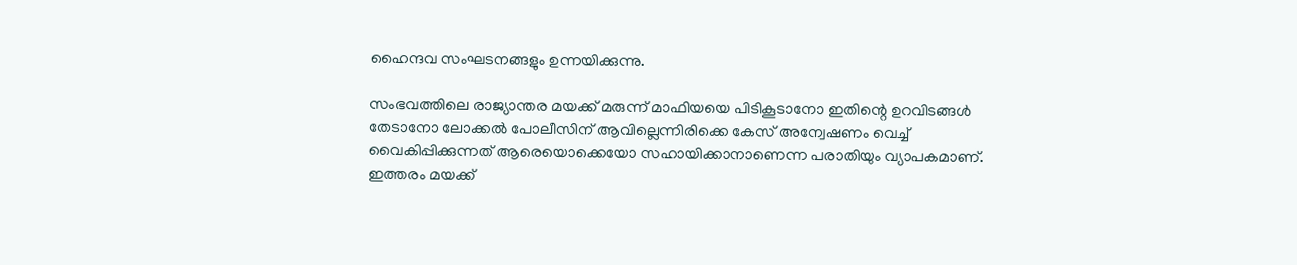ഹൈന്ദവ സംഘടനങ്ങളും ഉന്നയിക്കുന്നു.

സംഭവത്തിലെ രാജ്യാന്തര മയക്ക് മരുന്ന് മാഫിയയെ പിടികൂടാനോ ഇതിന്റെ ഉറവിടങ്ങള്‍ തേടാനോ ലോക്കല്‍ പോലീസിന് ആവില്ലെന്നിരിക്കെ കേസ് അന്വേഷണം വെച്ച് വൈകിപ്പിക്കുന്നത് ആരെയൊക്കെയോ സഹായിക്കാനാണെന്ന പരാതിയും വ്യാപകമാണ്. ഇത്തരം മയക്ക്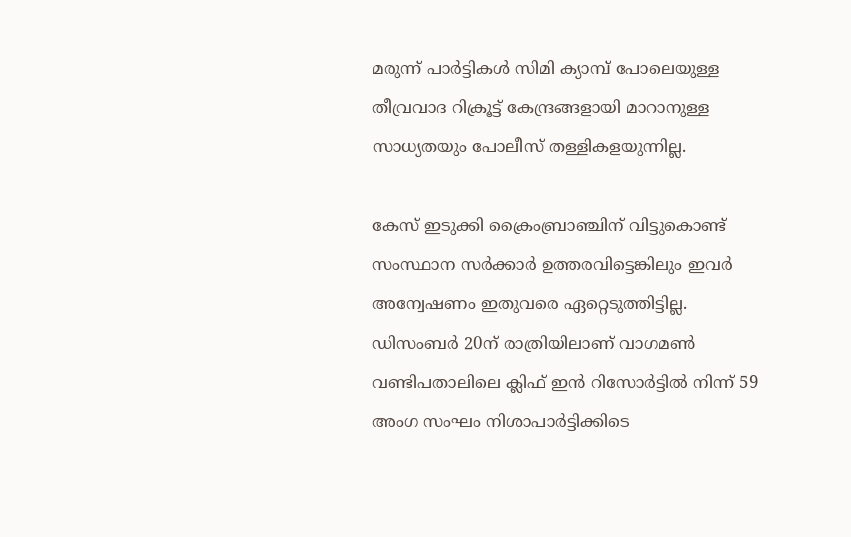മരുന്ന് പാര്‍ട്ടികള്‍ സിമി ക്യാമ്പ് പോലെയുള്ള തീവ്രവാദ റിക്രൂട്ട് കേന്ദ്രങ്ങളായി മാറാനുള്ള സാധ്യതയും പോലീസ് തള്ളികളയുന്നില്ല.

കേസ് ഇടുക്കി ക്രൈംബ്രാഞ്ചിന് വിട്ടുകൊണ്ട് സംസ്ഥാന സര്‍ക്കാര്‍ ഉത്തരവിട്ടെങ്കിലും ഇവര്‍ അന്വേഷണം ഇതുവരെ ഏറ്റെടുത്തിട്ടില്ല. ഡിസംബര്‍ 20ന് രാത്രിയിലാണ് വാഗമണ്‍ വണ്ടിപതാലിലെ ക്ലിഫ് ഇന്‍ റിസോര്‍ട്ടില്‍ നിന്ന് 59 അംഗ സംഘം നിശാപാര്‍ട്ടിക്കിടെ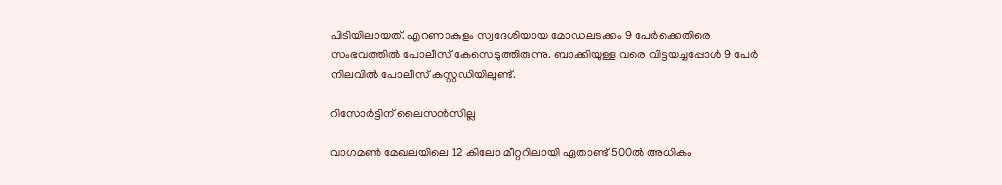പിടിയിലായത്. എറണാകുളം സ്വദേശിയായ മോഡലടക്കം 9 പേര്‍ക്കെതിരെ സംഭവത്തില്‍ പോലീസ് കേസെടുത്തിരുന്നു. ബാക്കിയുള്ള വരെ വിട്ടയച്ചപ്പോള്‍ 9 പേര്‍ നിലവില്‍ പോലീസ് കസ്റ്റഡിയിലുണ്ട്.

റിസോര്‍ട്ടിന് ലൈസന്‍സില്ല

വാഗമണ്‍ മേഖലയിലെ 12 കിലോ മീറ്ററിലായി ഏതാണ്ട് 500ല്‍ അധികം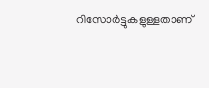റിസോര്‍ട്ടുകളുള്ളതാണ്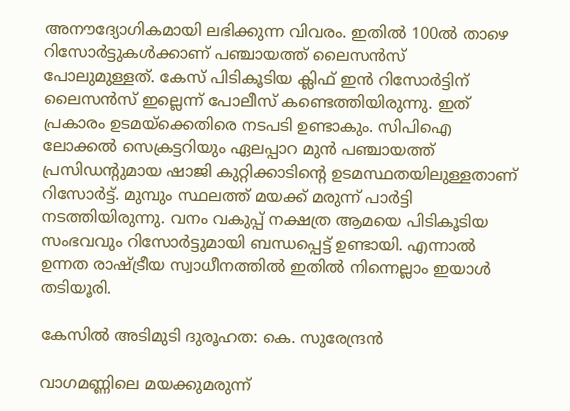അനൗദ്യോഗികമായി ലഭിക്കുന്ന വിവരം. ഇതില്‍ 100ല്‍ താഴെ റിസോര്‍ട്ടുകള്‍ക്കാണ് പഞ്ചായത്ത് ലൈസന്‍സ് പോലുമുള്ളത്. കേസ് പിടികൂടിയ ക്ലിഫ് ഇന്‍ റിസോര്‍ട്ടിന് ലൈസന്‍സ് ഇല്ലെന്ന് പോലീസ് കണ്ടെത്തിയിരുന്നു. ഇത് പ്രകാരം ഉടമയ്‌ക്കെതിരെ നടപടി ഉണ്ടാകും. സിപിഐ ലോക്കല്‍ സെക്രട്ടറിയും ഏലപ്പാറ മുന്‍ പഞ്ചായത്ത് പ്രസിഡന്റുമായ ഷാജി കുറ്റിക്കാടിന്റെ ഉടമസ്ഥതയിലുള്ളതാണ് റിസോര്‍ട്ട്. മുമ്പും സ്ഥലത്ത് മയക്ക് മരുന്ന് പാര്‍ട്ടി നടത്തിയിരുന്നു. വനം വകുപ്പ് നക്ഷത്ര ആമയെ പിടികൂടിയ സംഭവവും റിസോര്‍ട്ടുമായി ബന്ധപ്പെട്ട് ഉണ്ടായി. എന്നാല്‍ ഉന്നത രാഷ്‌ട്രീയ സ്വാധീനത്തില്‍ ഇതില്‍ നിന്നെല്ലാം ഇയാള്‍ തടിയൂരി.

കേസില്‍ അടിമുടി ദുരൂഹത: കെ. സുരേന്ദ്രന്‍

വാഗമണ്ണിലെ മയക്കുമരുന്ന്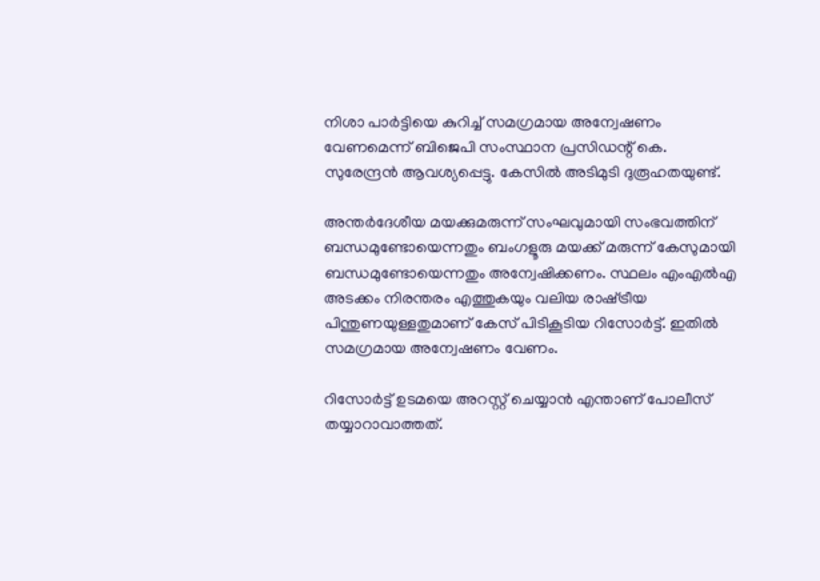നിശാ പാര്‍ട്ടിയെ കുറിച്ച് സമഗ്രമായ അന്വേഷണം വേണമെന്ന് ബിജെപി സംസ്ഥാന പ്രസിഡന്റ് കെ. സുരേന്ദ്രന്‍ ആവശ്യപ്പെട്ടു. കേസില്‍ അടിമുടി ദുരൂഹതയുണ്ട്.

അന്തര്‍ദേശീയ മയക്കുമരുന്ന് സംഘവുമായി സംഭവത്തിന് ബന്ധമുണ്ടോയെന്നതും ബംഗളൂരു മയക്ക് മരുന്ന് കേസുമായി ബന്ധമുണ്ടോയെന്നതും അന്വേഷിക്കണം. സ്ഥലം എംഎല്‍എ അടക്കം നിരന്തരം എത്തുകയും വലിയ രാഷ്‌ട്രീയ പിന്തുണയുള്ളതുമാണ് കേസ് പിടികൂടിയ റിസോര്‍ട്ട്. ഇതില്‍ സമഗ്രമായ അന്വേഷണം വേണം.

റിസോര്‍ട്ട് ഉടമയെ അറസ്റ്റ് ചെയ്യാന്‍ എന്താണ് പോലീസ് തയ്യാറാവാത്തത്.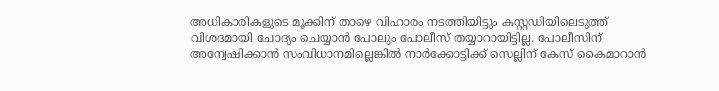അധികാരികളുടെ മൂക്കിന് താഴെ വിഹാരം നടത്തിയിട്ടും കസ്റ്റഡിയിലെടുത്ത് വിശദമായി ചോദ്യം ചെയ്യാന്‍ പോലും പോലീസ് തയ്യാറായിട്ടില്ല. പോലീസിന് അന്വേഷിക്കാന്‍ സംവിധാനമില്ലെങ്കില്‍ നാര്‍ക്കോട്ടിക്ക് സെല്ലിന് കേസ് കൈമാറാന്‍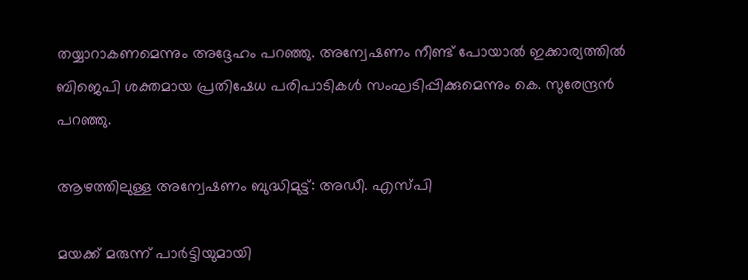തയ്യാറാകണമെന്നും അദ്ദേഹം പറഞ്ഞു. അന്വേഷണം നീണ്ട് പോയാല്‍ ഇക്കാര്യത്തില്‍ ബിജെപി ശക്തമായ പ്രതിഷേധ പരിപാടികള്‍ സംഘടിപ്പിക്കുമെന്നും കെ. സുരേന്ദ്രന്‍ പറഞ്ഞു.

ആഴത്തിലുള്ള അന്വേഷണം ബുദ്ധിമുട്ട്: അഡീ. എസ്പി

മയക്ക് മരുന്ന് പാര്‍ട്ടിയുമായി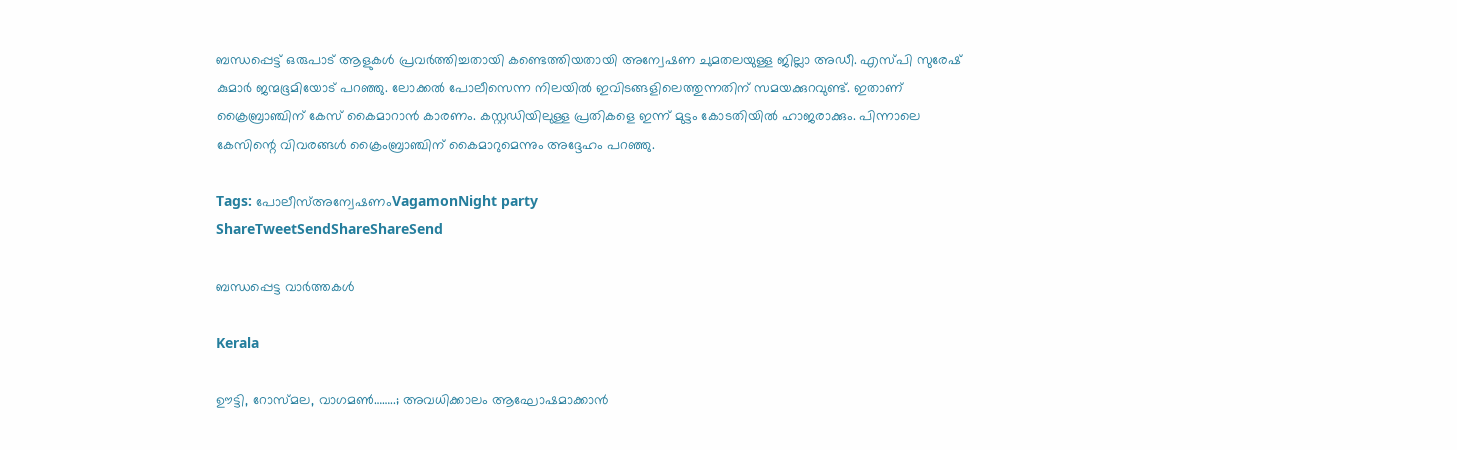ബന്ധപ്പെട്ട് ഒരുപാട് ആളുകള്‍ പ്രവര്‍ത്തിച്ചതായി കണ്ടെത്തിയതായി അന്വേഷണ ചുമതലയുള്ള ജില്ലാ അഡീ. എസ്പി സുരേഷ് കുമാര്‍ ജന്മഭൂമിയോട് പറഞ്ഞു. ലോക്കല്‍ പോലീസെന്ന നിലയില്‍ ഇവിടങ്ങളിലെത്തുന്നതിന് സമയക്കുറവുണ്ട്. ഇതാണ് ക്രൈബ്രാഞ്ചിന് കേസ് കൈമാറാന്‍ കാരണം. കസ്റ്റഡിയിലുള്ള പ്രതികളെ ഇന്ന് മുട്ടം കോടതിയില്‍ ഹാജരാക്കും. പിന്നാലെ കേസിന്റെ വിവരങ്ങള്‍ ക്രൈംബ്രാഞ്ചിന് കൈമാറുമെന്നും അദ്ദേഹം പറഞ്ഞു.

Tags: പോലീസ്അന്വേഷണംVagamonNight party
ShareTweetSendShareShareSend

ബന്ധപ്പെട്ട വാര്‍ത്തകള്‍

Kerala

ഊട്ടി, റോസ്മല, വാഗമൺ……..; അവധിക്കാലം ആഘോഷമാക്കാന്‍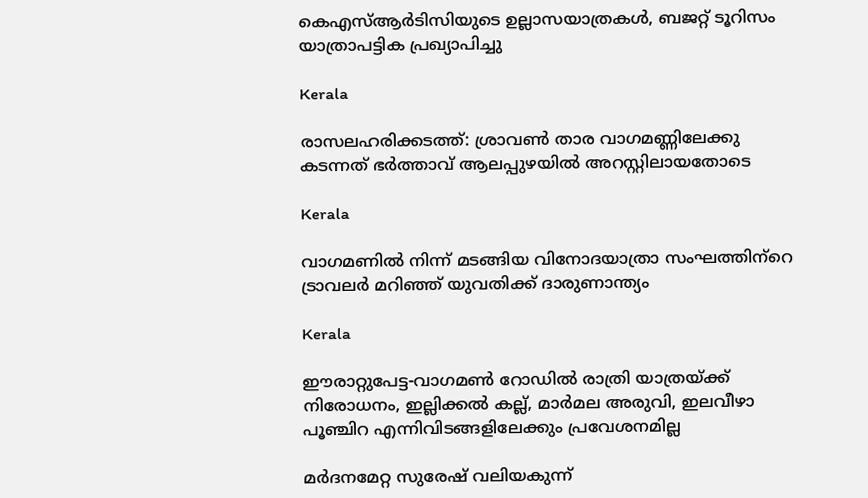കെഎസ്ആർടിസിയുടെ ഉല്ലാസയാത്രകൾ, ബജറ്റ് ടൂറിസം യാത്രാപട്ടിക പ്രഖ്യാപിച്ചു

Kerala

രാസലഹരിക്കടത്ത്: ശ്രാവണ്‍ താര വാഗമണ്ണിലേക്കു കടന്നത് ഭര്‍ത്താവ് ആലപ്പുഴയില്‍ അറസ്റ്റിലായതോടെ

Kerala

വാഗമണില്‍ നിന്ന് മടങ്ങിയ വിനോദയാത്രാ സംഘത്തിന്‌റെ ട്രാവലര്‍ മറിഞ്ഞ് യുവതിക്ക് ദാരുണാന്ത്യം

Kerala

ഈരാറ്റുപേട്ട-വാഗമണ്‍ റോഡില്‍ രാത്രി യാത്രയ്‌ക്ക് നിരോധനം, ഇല്ലിക്കല്‍ കല്ല്, മാര്‍മല അരുവി, ഇലവീഴാ പൂഞ്ചിറ എന്നിവിടങ്ങളിലേക്കും പ്രവേശനമില്ല

മര്‍ദനമേറ്റ സുരേഷ് വലിയകുന്ന്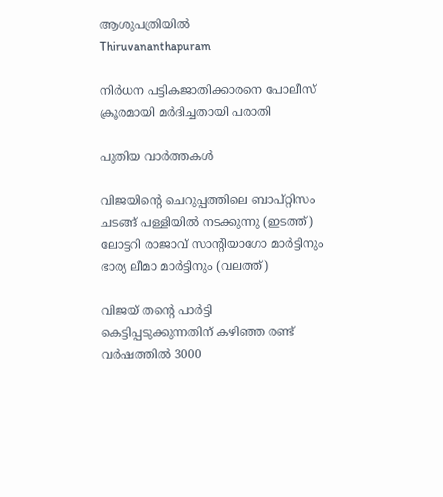ആശുപത്രിയില്‍
Thiruvananthapuram

നിര്‍ധന പട്ടികജാതിക്കാരനെ പോലീസ് ക്രൂരമായി മര്‍ദിച്ചതായി പരാതി

പുതിയ വാര്‍ത്തകള്‍

വിജയിന്‍റെ ചെറുപ്പത്തിലെ ബാപ്റ്റിസം ചടങ്ങ് പള്ളിയില്‍ നടക്കുന്നു (ഇടത്ത്) ലോട്ടറി രാജാവ് സാന്‍റിയാഗോ മാര്‍ട്ടിനും ഭാര്യ ലീമാ മാര്‍ട്ടിനും (വലത്ത്)

വിജയ് തന്റെ പാര്‍ട്ടി കെട്ടിപ്പടുക്കുന്നതിന് കഴിഞ്ഞ രണ്ട് വര്‍ഷത്തില്‍ 3000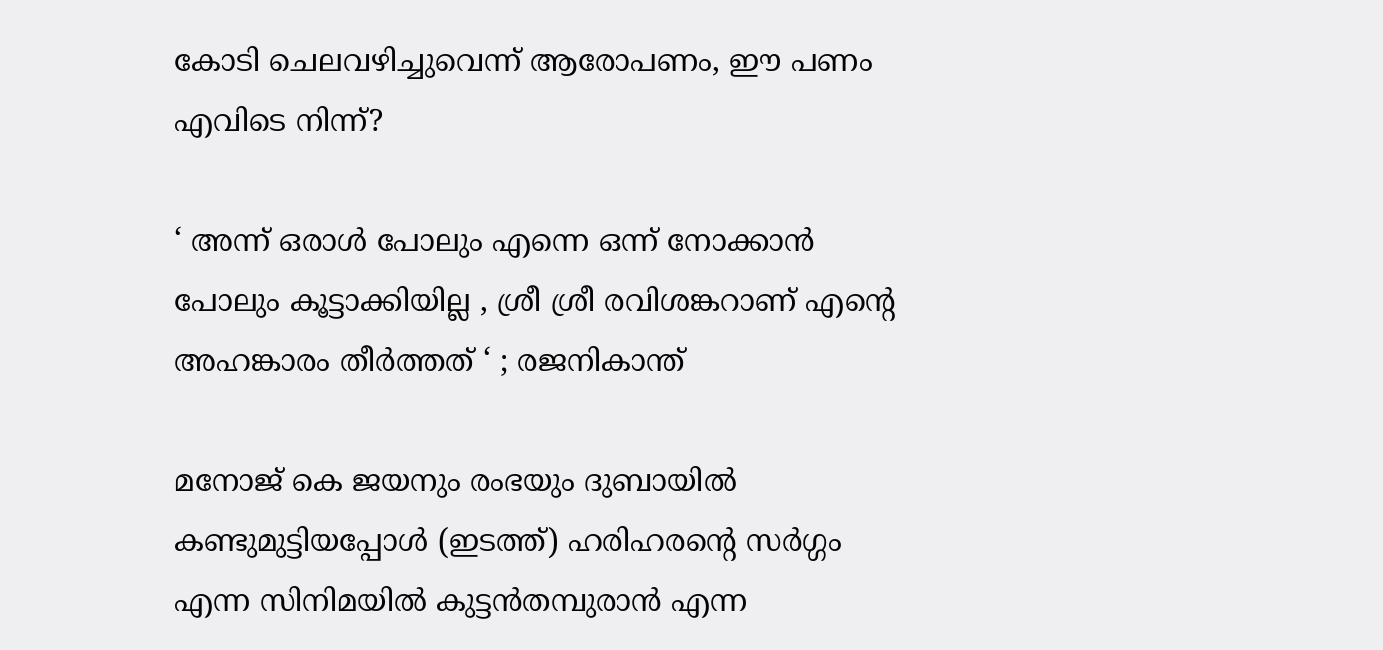കോടി ചെലവഴിച്ചുവെന്ന് ആരോപണം, ഈ പണം എവിടെ നിന്ന്?

‘ അന്ന് ഒരാൾ പോലും എന്നെ ഒന്ന് നോക്കാൻ പോലും കൂട്ടാക്കിയില്ല , ശ്രീ ശ്രീ രവിശങ്കറാണ് എന്റെ അഹങ്കാരം തീർത്തത് ‘ ; രജനികാന്ത്

മനോജ് കെ ജയനും രംഭയും ദുബായില്‍ കണ്ടുമുട്ടിയപ്പോള്‍ (ഇടത്ത്) ഹരിഹരന്‍റെ സര്‍ഗ്ഗം എന്ന സിനിമയില്‍ കുട്ടന്‍തമ്പുരാന്‍ എന്ന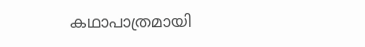കഥാപാത്രമായി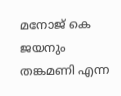മനോജ് കെ ജയനും തങ്കമണി എന്ന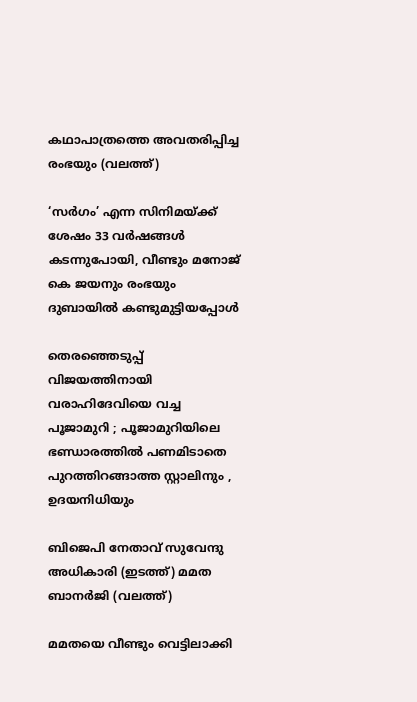കഥാപാത്രത്തെ അവതരിപ്പിച്ച രംഭയും (വലത്ത്)

‘സര്‍ഗം’ എന്ന സിനിമയ്‌ക്ക് ശേഷം 33 വർഷങ്ങൾ കടന്നുപോയി, വീണ്ടും മനോജ് കെ ജയനും രംഭയും ദുബായില്‍ കണ്ടുമുട്ടിയപ്പോള്‍

തെരഞ്ഞെടുപ്പ് വിജയത്തിനായി വരാഹിദേവിയെ വച്ച പൂജാമുറി ; പൂജാമുറിയിലെ ഭണ്ഡാരത്തിൽ പണമിടാതെ പുറത്തിറങ്ങാത്ത സ്റ്റാലിനും , ഉദയനിധിയും

ബിജെപി നേതാവ് സുവേന്ദു അധികാരി (ഇടത്ത്) മമത ബാനര്‍ജി (വലത്ത്)

മമതയെ വീണ്ടും വെട്ടിലാക്കി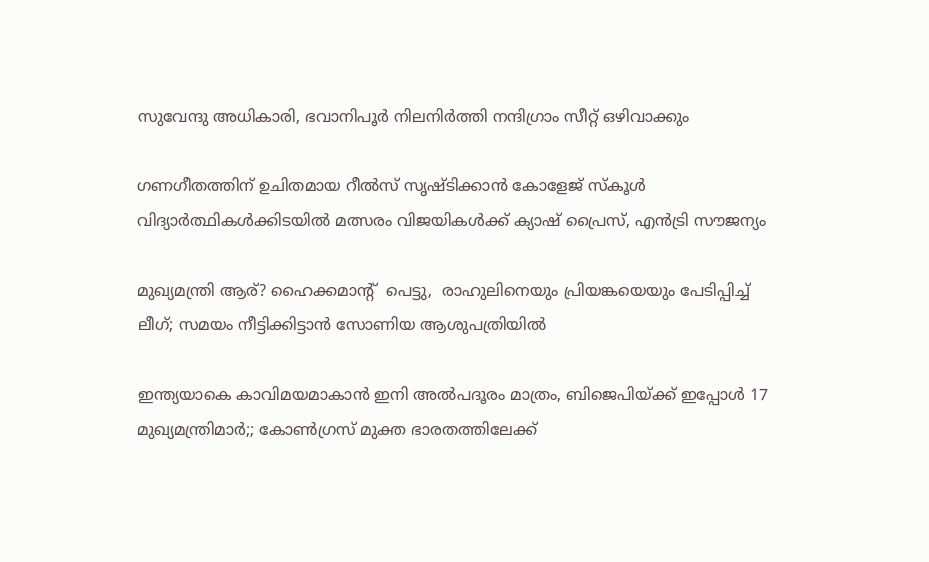സുവേന്ദു അധികാരി, ഭവാനിപൂര്‍ നിലനിര്‍ത്തി നന്ദിഗ്രാം സീറ്റ് ഒഴിവാക്കും

ഗണഗീതത്തിന് ഉചിതമായ റീല്‍സ് സൃഷ്ടിക്കാന്‍ കോളേജ് സ്കൂള്‍ വിദ്യാര്‍ത്ഥികള്‍ക്കിടയില്‍ മത്സരം വിജയികള്‍ക്ക് ക്യാഷ് പ്രൈസ്, എന്‍ട്രി സൗജന്യം

മുഖ്യമന്ത്രി ആര്? ഹൈക്കമാന്‍റ്  പെട്ടു,  രാഹുലിനെയും പ്രിയങ്കയെയും പേടിപ്പിച്ച്  ലീഗ്; സമയം നീട്ടിക്കിട്ടാന്‍ സോണിയ ആശുപത്രിയില്‍

ഇന്ത്യയാകെ കാവിമയമാകാന്‍ ഇനി അല്‍പദൂരം മാത്രം, ബിജെപിയ്‌ക്ക് ഇപ്പോള്‍ 17 മുഖ്യമന്ത്രിമാര്‍;; കോണ്‍ഗ്രസ് മുക്ത ഭാരതത്തിലേക്ക്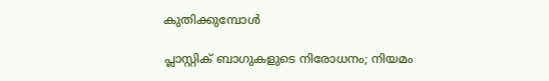കുതിക്കുമ്പോള്‍

പ്ലാസ്റ്റിക് ബാഗുകളുടെ നിരോധനം; നിയമം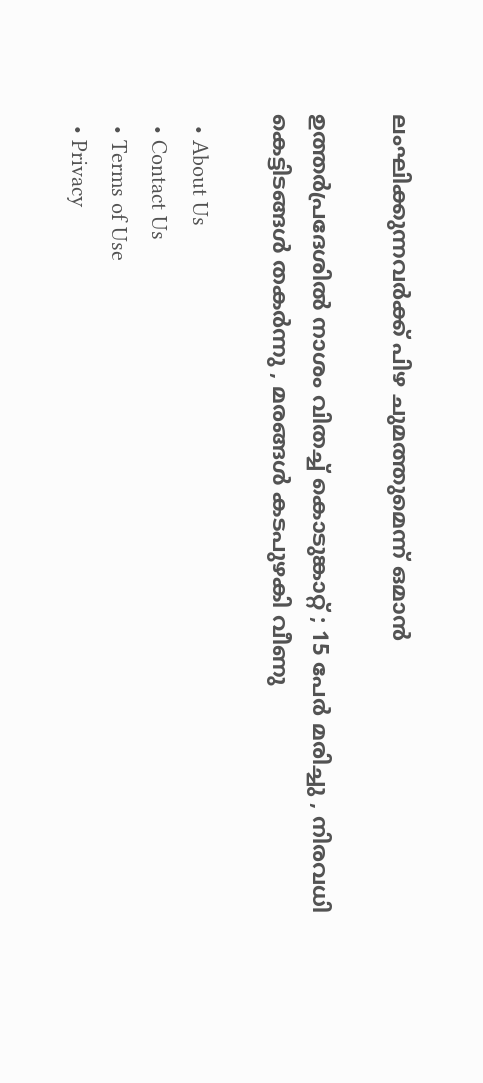ലംഘിക്കുന്നവർക്ക് പിഴ ചുമത്തുമെന്ന് ഒമാൻ

ഉത്തർപ്രദേശിൽ നാശം വിതച്ച് കൊടുങ്കാറ്റ് ; 15 പേർ മരിച്ചു , നിരവധി കെട്ടിടങ്ങൾ തകർന്നു , മരങ്ങൾ കടപുഴകി വീണു

  • About Us
  • Contact Us
  • Terms of Use
  • Privacy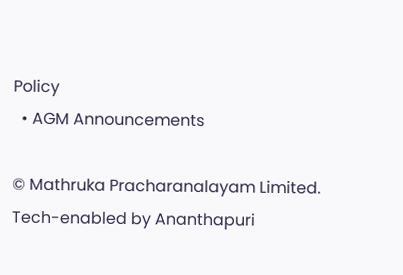Policy
  • AGM Announcements

© Mathruka Pracharanalayam Limited.
Tech-enabled by Ananthapuri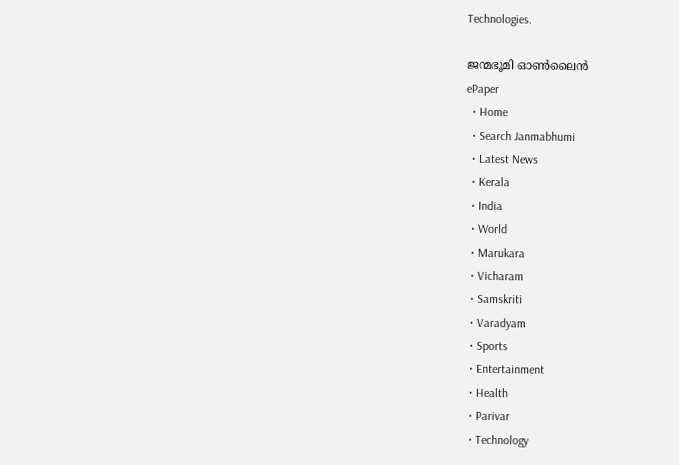Technologies.

ജന്മഭൂമി ഓണ്‍ലൈന്‍
ePaper
  • Home
  • Search Janmabhumi
  • Latest News
  • Kerala
  • India
  • World
  • Marukara
  • Vicharam
  • Samskriti
  • Varadyam
  • Sports
  • Entertainment
  • Health
  • Parivar
  • Technology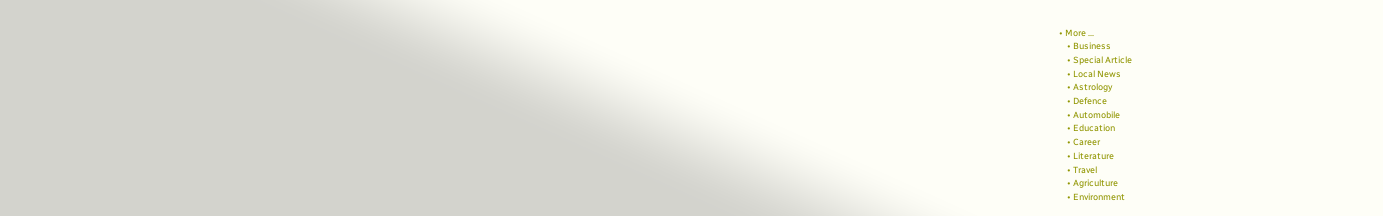• More …
    • Business
    • Special Article
    • Local News
    • Astrology
    • Defence
    • Automobile
    • Education
    • Career
    • Literature
    • Travel
    • Agriculture
    • Environment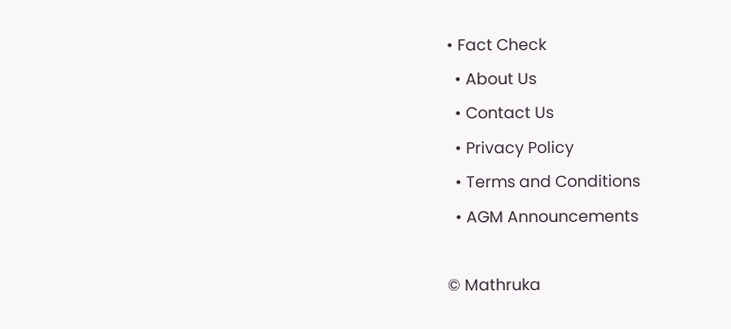• Fact Check
  • About Us
  • Contact Us
  • Privacy Policy
  • Terms and Conditions
  • AGM Announcements

© Mathruka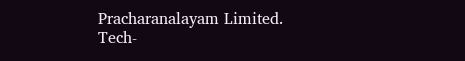Pracharanalayam Limited.
Tech-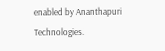enabled by Ananthapuri Technologies.